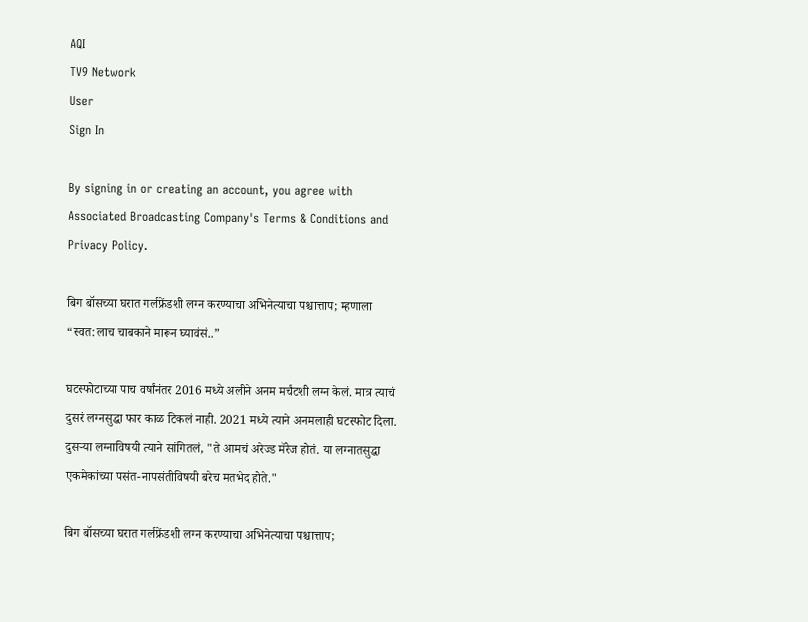AQI
TV9 Network
User
Sign In

By signing in or creating an account, you agree with Associated Broadcasting Company's Terms & Conditions and Privacy Policy.

बिग बॉसच्या घरात गर्लफ्रेंडशी लग्न करण्याचा अभिनेत्याचा पश्चात्ताप; म्हणाला “स्वत:लाच चाबकाने मारून घ्यावंसं..”

घटस्फोटाच्या पाच वर्षांनंतर 2016 मध्ये अलीने अनम मर्चंटशी लग्न केलं. मात्र त्याचं दुसरं लग्नसुद्धा फार काळ टिकलं नाही. 2021 मध्ये त्याने अनमलाही घटस्फोट दिला. दुसऱ्या लग्नाविषयी त्याने सांगितलं, "ते आमचं अरेज्ड मॅरेज होतं. या लग्नातसुद्धा एकमेकांच्या पसंत-नापसंतीविषयी बरेच मतभेद होते."

बिग बॉसच्या घरात गर्लफ्रेंडशी लग्न करण्याचा अभिनेत्याचा पश्चात्ताप;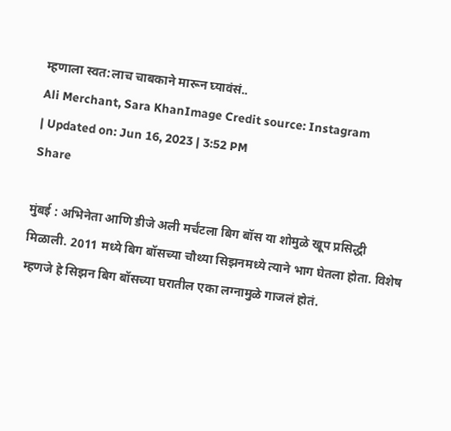म्हणाला स्वत:लाच चाबकाने मारून घ्यावंसं..
Ali Merchant, Sara KhanImage Credit source: Instagram
| Updated on: Jun 16, 2023 | 3:52 PM
Share

मुंबई : अभिनेता आणि डीजे अली मर्चंटला बिग बॉस या शोमुळे खूप प्रसिद्धी मिळाली. 2011 मध्ये बिग बॉसच्या चौथ्या सिझनमध्ये त्याने भाग घेतला होता. विशेष म्हणजे हे सिझन बिग बॉसच्या घरातील एका लग्नामुळे गाजलं होतं.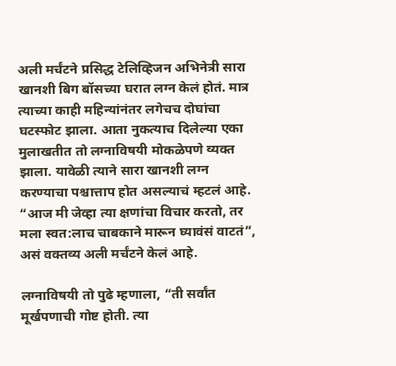अली मर्चंटने प्रसिद्ध टेलिव्हिजन अभिनेत्री सारा खानशी बिग बॉसच्या घरात लग्न केलं होतं. मात्र त्याच्या काही महिन्यांनंतर लगेचच दोघांचा घटस्फोट झाला. आता नुकत्याच दिलेल्या एका मुलाखतीत तो लग्नाविषयी मोकळेपणे व्यक्त झाला. यावेळी त्याने सारा खानशी लग्न करण्याचा पश्चात्ताप होत असल्याचं म्हटलं आहे. “आज मी जेव्हा त्या क्षणांचा विचार करतो, तर मला स्वत:लाच चाबकाने मारून घ्यावंसं वाटतं”, असं वक्तव्य अली मर्चंटने केलं आहे.

लग्नाविषयी तो पुढे म्हणाला, “ती सर्वांत मूर्खपणाची गोष्ट होती. त्या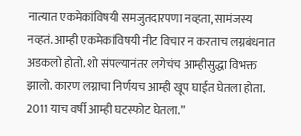नात्यात एकमेकांविषयी समजुतदारपणा नव्हता, सामंजस्य नव्हतं. आम्ही एकमेकांविषयी नीट विचार न करताच लग्नबंधनात अडकलो होतो. शो संपल्यानंतर लगेचंच आम्हीसुद्धा विभक्त झालो. कारण लग्नाचा निर्णयच आम्ही खूप घाईत घेतला होता. 2011 याच वर्षी आम्ही घटस्फोट घेतला.”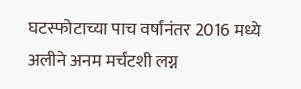घटस्फोटाच्या पाच वर्षांनंतर 2016 मध्ये अलीने अनम मर्चंटशी लग्न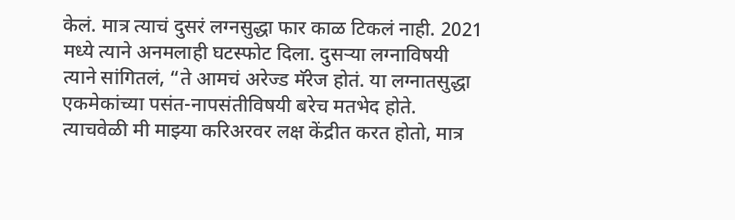केलं. मात्र त्याचं दुसरं लग्नसुद्धा फार काळ टिकलं नाही. 2021 मध्ये त्याने अनमलाही घटस्फोट दिला. दुसऱ्या लग्नाविषयी त्याने सांगितलं, “ते आमचं अरेज्ड मॅरेज होतं. या लग्नातसुद्धा एकमेकांच्या पसंत-नापसंतीविषयी बरेच मतभेद होते. त्याचवेळी मी माझ्या करिअरवर लक्ष केंद्रीत करत होतो, मात्र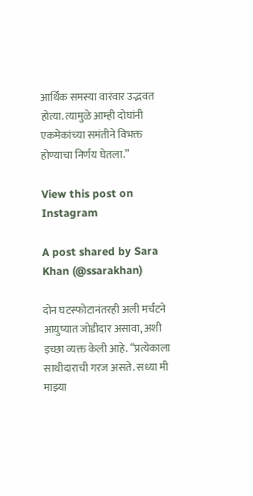आर्थिक समस्या वारंवार उद्भवत होत्या. त्यामुळे आम्ही दोघांनी एकमेकांच्या समंतीने विभक्त होण्याचा निर्णय घेतला.”

View this post on Instagram

A post shared by Sara Khan (@ssarakhan)

दोन घटस्फोटानंतरही अली मर्चंटने आयुष्यात जोडीदार असावा, अशी इच्छा व्यक्त केली आहे. “प्रत्येकाला साथीदाराची गरज असते. सध्या मी माझ्या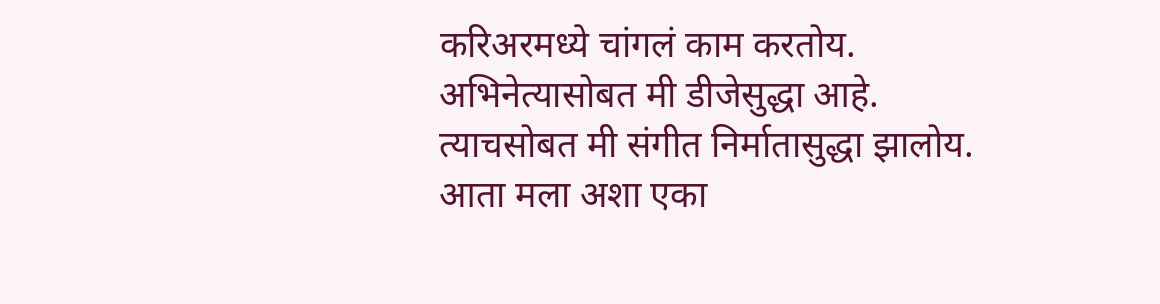करिअरमध्ये चांगलं काम करतोय. अभिनेत्यासोबत मी डीजेसुद्धा आहे. त्याचसोबत मी संगीत निर्मातासुद्धा झालोय. आता मला अशा एका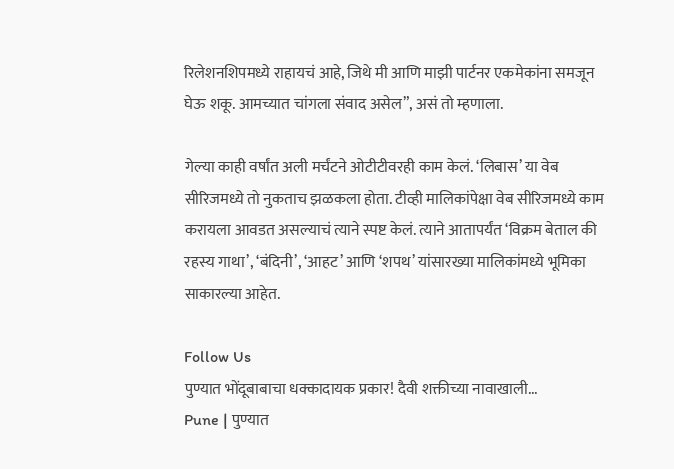रिलेशनशिपमध्ये राहायचं आहे, जिथे मी आणि माझी पार्टनर एकमेकांना समजून घेऊ शकू. आमच्यात चांगला संवाद असेल”, असं तो म्हणाला.

गेल्या काही वर्षांत अली मर्चंटने ओटीटीवरही काम केलं. ‘लिबास’ या वेब सीरिजमध्ये तो नुकताच झळकला होता. टीव्ही मालिकांपेक्षा वेब सीरिजमध्ये काम करायला आवडत असल्याचं त्याने स्पष्ट केलं. त्याने आतापर्यंत ‘विक्रम बेताल की रहस्य गाथा’, ‘बंदिनी’, ‘आहट’ आणि ‘शपथ’ यांसारख्या मालिकांमध्ये भूमिका साकारल्या आहेत.

Follow Us
पुण्यात भोंदूबाबाचा धक्कादायक प्रकार! दैवी शक्तीच्या नावाखाली...
Pune | पुण्यात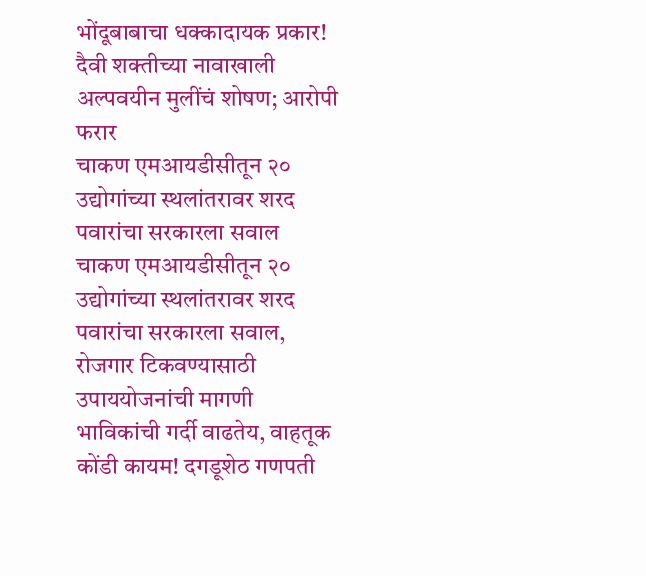भोंदूबाबाचा धक्कादायक प्रकार! दैवी शक्तीच्या नावाखाली अल्पवयीन मुलींचं शोषण; आरोपी फरार
चाकण एमआयडीसीतून २० उद्योगांच्या स्थलांतरावर शरद पवारांचा सरकारला सवाल
चाकण एमआयडीसीतून २० उद्योगांच्या स्थलांतरावर शरद पवारांचा सरकारला सवाल, रोजगार टिकवण्यासाठी उपाययोजनांची मागणी
भाविकांची गर्दी वाढतेय, वाहतूक कोंडी कायम! दगडूशेठ गणपती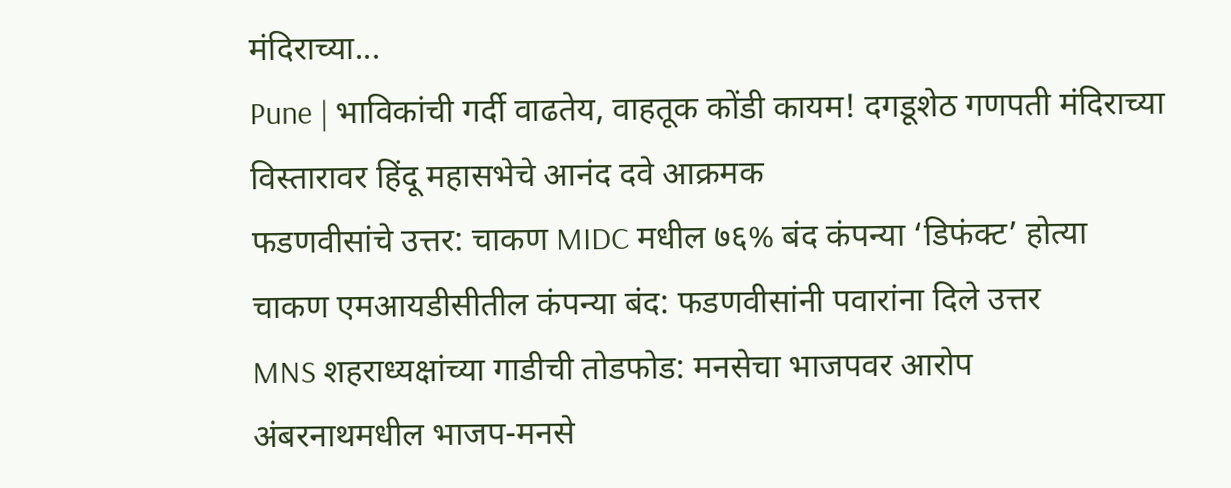मंदिराच्या...
Pune | भाविकांची गर्दी वाढतेय, वाहतूक कोंडी कायम! दगडूशेठ गणपती मंदिराच्या विस्तारावर हिंदू महासभेचे आनंद दवे आक्रमक
फडणवीसांचे उत्तर: चाकण MIDC मधील ७६% बंद कंपन्या ‘डिफंक्ट’ होत्या
चाकण एमआयडीसीतील कंपन्या बंद: फडणवीसांनी पवारांना दिले उत्तर
MNS शहराध्यक्षांच्या गाडीची तोडफोड: मनसेचा भाजपवर आरोप
अंबरनाथमधील भाजप-मनसे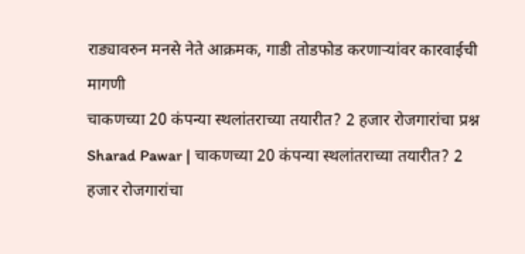राड्यावरुन मनसे नेते आक्रमक, गाडी तोडफोड करणाऱ्यांवर कारवाईची मागणी
चाकणच्या 20 कंपन्या स्थलांतराच्या तयारीत? 2 हजार रोजगारांचा प्रश्न
Sharad Pawar | चाकणच्या 20 कंपन्या स्थलांतराच्या तयारीत? 2 हजार रोजगारांचा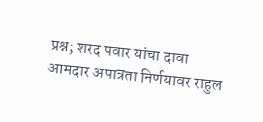प्रश्न; शरद पवार यांचा दावा
आमदार अपात्रता निर्णयावर राहुल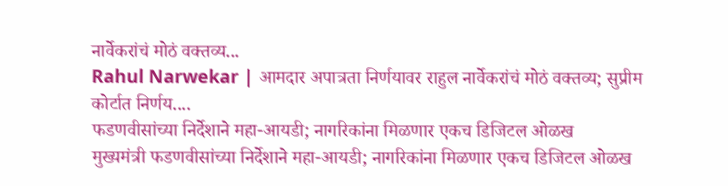नार्वेकरांचं मोठं वक्तव्य...
Rahul Narwekar | आमदार अपात्रता निर्णयावर राहुल नार्वेकरांचं मोठं वक्तव्य; सुप्रीम कोर्टात निर्णय....
फडणवीसांच्या निर्देशाने महा-आयडी; नागरिकांना मिळणार एकच डिजिटल ओळख
मुख्यमंत्री फडणवीसांच्या निर्देशाने महा-आयडी; नागरिकांना मिळणार एकच डिजिटल ओळख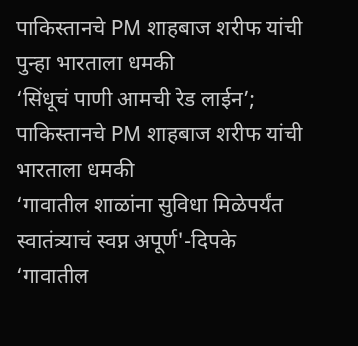पाकिस्तानचे PM शाहबाज शरीफ यांची पुन्हा भारताला धमकी
‘सिंधूचं पाणी आमची रेड लाईन’; पाकिस्तानचे PM शाहबाज शरीफ यांची भारताला धमकी
‘गावातील शाळांना सुविधा मिळेपर्यंत स्वातंत्र्याचं स्वप्न अपूर्ण'-दिपके
‘गावातील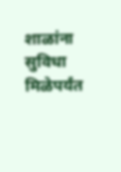शाळांना सुविधा मिळेपर्यंत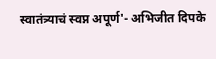स्वातंत्र्याचं स्वप्न अपूर्ण'- अभिजीत दिपके